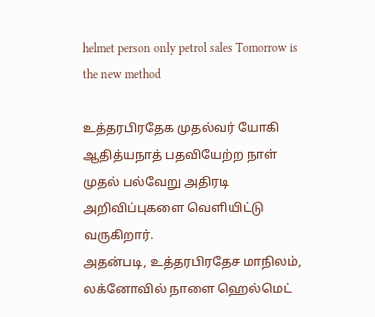helmet person only petrol sales Tomorrow is the new method

உத்தரபிரதேக முதல்வர் யோகி ஆதித்யநாத் பதவியேற்ற நாள் முதல் பல்வேறு அதிரடி அறிவிப்புகளை வெளியிட்டு வருகிறார்.
அதன்படி, உத்தரபிரதேச மாநிலம், லக்னோவில் நாளை ஹெல்மெட்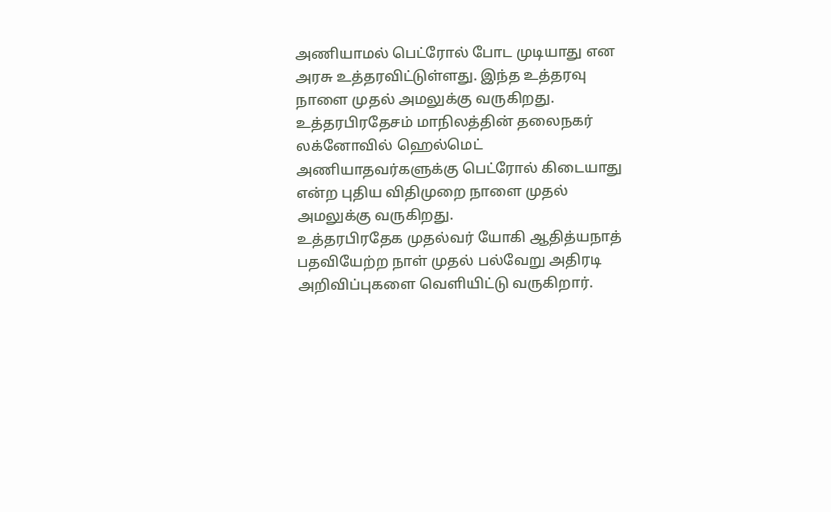அணியாமல் பெட்ரோல் போட முடியாது என அரசு உத்தரவிட்டுள்ளது. இந்த உத்தரவு நாளை முதல் அமலுக்கு வருகிறது.
உத்தரபிரதேசம் மாநிலத்தின் தலைநகர் லக்னோவில் ஹெல்மெட் அணியாதவர்களுக்கு பெட்ரோல் கிடையாது என்ற புதிய விதிமுறை நாளை முதல் அமலுக்கு வருகிறது.
உத்தரபிரதேக முதல்வர் யோகி ஆதித்யநாத் பதவியேற்ற நாள் முதல் பல்வேறு அதிரடி அறிவிப்புகளை வெளியிட்டு வருகிறார்.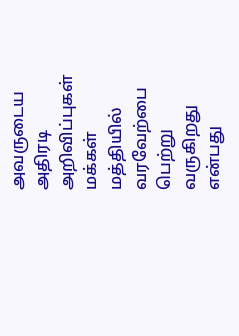அவருடைய அதிரடி அறிவிப்புகள் மக்கள் மத்தியில் வரவேற்பை பெற்று வருகிறது என்பது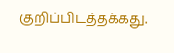குறிப்பிடத்தக்கது.